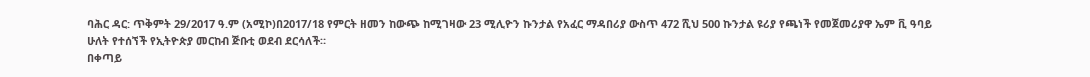ባሕር ዳር: ጥቅምት 29/2017 ዓ.ም (አሚኮ)በ2017/18 የምርት ዘመን ከውጭ ከሚገዛው 23 ሚሊዮን ኩንታል የአፈር ማዳበሪያ ውስጥ 472 ሺህ 500 ኩንታል ዩሪያ የጫነች የመጀመሪያዋ ኤም ቪ ዓባይ ሁለት የተሰኘች የኢትዮጵያ መርከብ ጅቡቲ ወደብ ደርሳለች።
በቀጣይ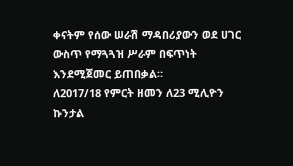ቀናትም የሰው ሠራሽ ማዳበሪያውን ወደ ሀገር ውስጥ የማጓጓዝ ሥራም በፍጥነት እንደሚጀመር ይጠበቃል።
ለ2017/18 የምርት ዘመን ለ23 ሚሊዮን ኩንታል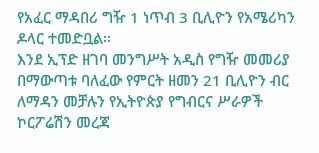የአፈር ማዳበሪ ግዥ 1 ነጥብ 3 ቢሊዮን የአሜሪካን ዶላር ተመድቧል።
እንደ ኢፕድ ዘገባ መንግሥት አዲስ የግዥ መመሪያ በማውጣቱ ባለፈው የምርት ዘመን 21 ቢሊዮን ብር ለማዳን መቻሉን የኢትዮጵያ የግብርና ሥራዎች ኮርፖሬሽን መረጃ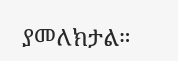ያመለክታል።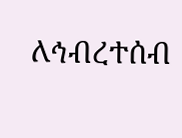ለኅብረተሰብ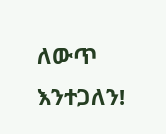ለውጥ እንተጋለን!